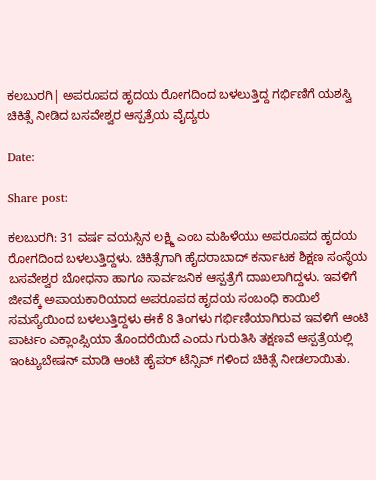ಕಲಬುರಗಿ| ಅಪರೂಪದ ಹೃದಯ ರೋಗದಿಂದ ಬಳಲುತ್ತಿದ್ದ ಗರ್ಭಿಣಿಗೆ ಯಶಸ್ವಿ ಚಿಕಿತ್ಸೆ ನೀಡಿದ ಬಸವೇಶ್ವರ ಆಸ್ಪತ್ರೆಯ ವೈದ್ಯರು

Date:

Share post:

ಕಲಬುರಗಿ: 31 ವರ್ಷ ವಯಸ್ಸಿನ ಲಕ್ಷ್ಮಿ ಎಂಬ ಮಹಿಳೆಯು ಅಪರೂಪದ ಹೃದಯ ರೋಗದಿಂದ ಬಳಲುತ್ತಿದ್ದಳು. ಚಿಕಿತ್ಸೆಗಾಗಿ ಹೈದರಾಬಾದ್ ಕರ್ನಾಟಕ ಶಿಕ್ಷಣ ಸಂಸ್ಥೆಯ ಬಸವೇಶ್ವರ ಬೋಧನಾ ಹಾಗೂ ಸಾರ್ವಜನಿಕ ಆಸ್ಪತ್ರೆಗೆ ದಾಖಲಾಗಿದ್ದಳು. ಇವಳಿಗೆ ಜೀವಕ್ಕೆ ಅಪಾಯಕಾರಿಯಾದ ಅಪರೂಪದ ಹೃದಯ ಸಂಬಂಧಿ ಕಾಯಿಲೆ ಸಮಸ್ಯೆಯಿಂದ ಬಳಲುತ್ತಿದ್ದಳು ಈಕೆ 8 ತಿಂಗಳು ಗರ್ಭಿಣಿಯಾಗಿರುವ ಇವಳಿಗೆ ಆಂಟಿ ಪಾರ್ಟಂ ಎಕ್ಲಾಂಪ್ಸಿಯಾ ತೊಂದರೆಯಿದೆ ಎಂದು ಗುರುತಿಸಿ ತಕ್ಷಣವೆ ಆಸ್ಪತ್ರೆಯಲ್ಲಿ ಇಂಟ್ಯುಬೇಷನ್ ಮಾಡಿ ಆಂಟಿ ಹೈಪರ್ ಟೆನ್ಸಿವ್ ಗಳಿಂದ ಚಿಕಿತ್ಸೆ ನೀಡಲಾಯಿತು.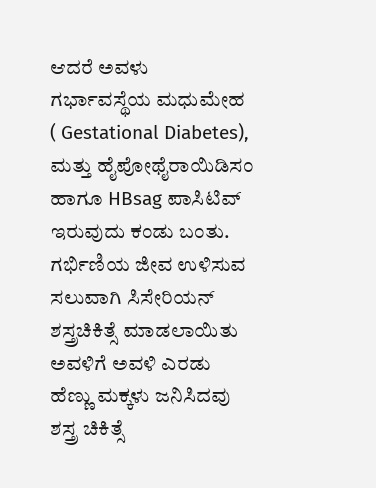ಆದರೆ ಅವಳು ಗರ್ಭಾವಸ್ಥೆಯ ಮಧುಮೇಹ ( Gestational Diabetes), ಮತ್ತು ಹೈಪೋಥೈರಾಯಿಡಿಸಂ ಹಾಗೂ HBsag ಪಾಸಿಟಿವ್ ಇರುವುದು ಕಂಡು ಬಂತು. ಗರ್ಭಿಣಿಯ ಜೀವ ಉಳಿಸುವ ಸಲುವಾಗಿ ಸಿಸೇರಿಯನ್ ಶಸ್ತ್ರಚಿಕಿತ್ಸೆ ಮಾಡಲಾಯಿತು ಅವಳಿಗೆ ಅವಳಿ ಎರಡು ಹೆಣ್ಣು ಮಕ್ಕಳು ಜನಿಸಿದವು ಶಸ್ತ್ರ ಚಿಕಿತ್ಸೆ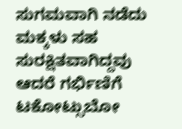ಸುಗಮವಾಗಿ ನಡೆದು ಮಕ್ಕಳು ಸಹ ಸುರಕ್ಷಿತವಾಗಿದ್ದವು ಆದರೆ ಗರ್ಭಿಣಿಗೆ ಟಕೋಟ್ಸುಬೋ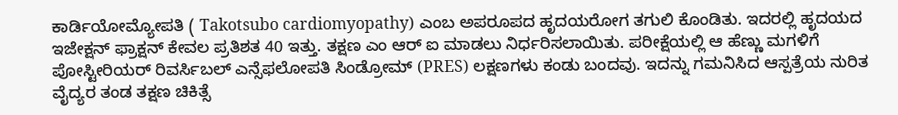ಕಾರ್ಡಿಯೋಮ್ಯೋಪತಿ ( Takotsubo cardiomyopathy) ಎಂಬ ಅಪರೂಪದ ಹೃದಯರೋಗ ತಗುಲಿ ಕೊಂಡಿತು. ಇದರಲ್ಲಿ ಹೃದಯದ ಇಜೇಕ್ಷನ್ ಫ್ರಾಕ್ಷನ್ ಕೇವಲ ಪ್ರತಿಶತ 40 ಇತ್ತು. ತಕ್ಷಣ ಎಂ ಆರ್ ಐ ಮಾಡಲು ನಿರ್ಧರಿಸಲಾಯಿತು. ಪರೀಕ್ಷೆಯಲ್ಲಿ ಆ ಹೆಣ್ಣು ಮಗಳಿಗೆ ಪೋಸ್ಟೀರಿಯರ್ ರಿವರ್ಸಿಬಲ್ ಎನ್ಸೆಫಲೋಪತಿ ಸಿಂಡ್ರೋಮ್ (PRES) ಲಕ್ಷಣಗಳು ಕಂಡು ಬಂದವು. ಇದನ್ನು ಗಮನಿಸಿದ ಆಸ್ಪತ್ರೆಯ ನುರಿತ ವೈದ್ಯರ ತಂಡ ತಕ್ಷಣ ಚಿಕಿತ್ಸೆ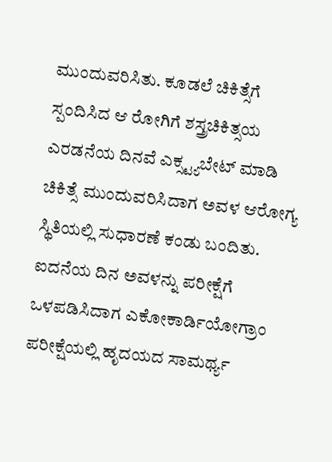ಮುಂದುವರಿಸಿತು. ಕೂಡಲೆ ಚಿಕಿತ್ಸೆಗೆ ಸ್ಪಂದಿಸಿದ ಆ ರೋಗಿಗೆ ಶಸ್ತ್ರಚಿಕಿತ್ಸಯ ಎರಡನೆಯ ದಿನವೆ ಎಕ್ಸ್ಟ್ಯಬೇಟ್ ಮಾಡಿ ಚಿಕಿತ್ಸೆ ಮುಂದುವರಿಸಿದಾಗ ಅವಳ ಆರೋಗ್ಯ ಸ್ಥಿತಿಯಲ್ಲಿ ಸುಧಾರಣೆ ಕಂಡು ಬಂದಿತು. ಐದನೆಯ ದಿನ ಅವಳನ್ನು ಪರೀಕ್ಷೆಗೆ ಒಳಪಡಿಸಿದಾಗ ಎಕೋಕಾರ್ಡಿಯೋಗ್ರಾಂ ಪರೀಕ್ಷೆಯಲ್ಲಿ ಹೃದಯದ ಸಾಮರ್ಥ್ಯ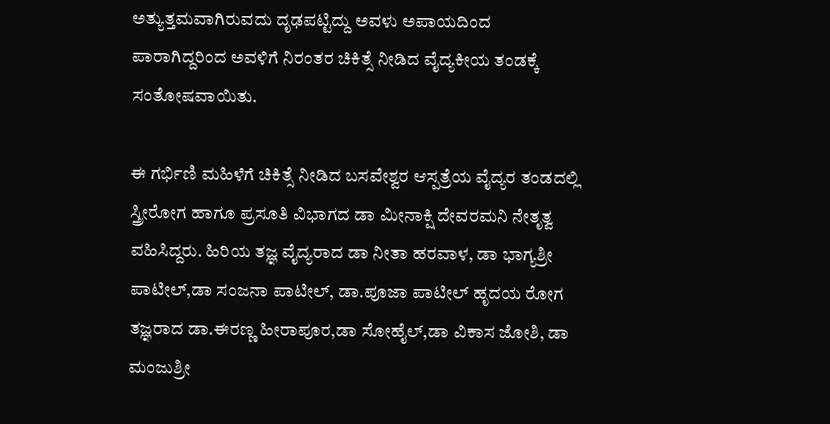ಅತ್ಯುತ್ತಮವಾಗಿರುವದು ದೃಢಪಟ್ಟಿದ್ದು ಅವಳು ಅಪಾಯದಿಂದ ಪಾರಾಗಿದ್ದರಿಂದ ಅವಳಿಗೆ ನಿರಂತರ ಚಿಕಿತ್ಸೆ ನೀಡಿದ ವೈದ್ಯಕೀಯ ತಂಡಕ್ಕೆ ಸಂತೋಷವಾಯಿತು.

ಈ ಗರ್ಭಿಣಿ ಮಹಿಳೆಗೆ ಚಿಕಿತ್ಸೆ ನೀಡಿದ ಬಸವೇಶ್ವರ ಆಸ್ಪತ್ರೆಯ ವೈದ್ಯರ ತಂಡದಲ್ಲಿ ಸ್ತ್ರೀರೋಗ ಹಾಗೂ ಪ್ರಸೂತಿ ವಿಭಾಗದ ಡಾ ಮೀನಾಕ್ಷಿ ದೇವರಮನಿ ನೇತೃತ್ವ ವಹಿಸಿದ್ದರು. ಹಿರಿಯ‌ ತಜ್ಞ ವೈದ್ಯರಾದ ಡಾ ನೀತಾ ಹರವಾಳ, ಡಾ ಭಾಗ್ಯಶ್ರೀ ಪಾಟೀಲ್,ಡಾ ಸಂಜನಾ ಪಾಟೀಲ್, ಡಾ.ಪೂಜಾ ಪಾಟೀಲ್ ಹೃದಯ ರೋಗ ತಜ್ಞರಾದ ಡಾ.ಈರಣ್ಣ ಹೀರಾಪೂರ,ಡಾ ಸೋಹೈಲ್,ಡಾ ವಿಕಾಸ ಜೋಶಿ, ಡಾ ಮಂಜುಶ್ರೀ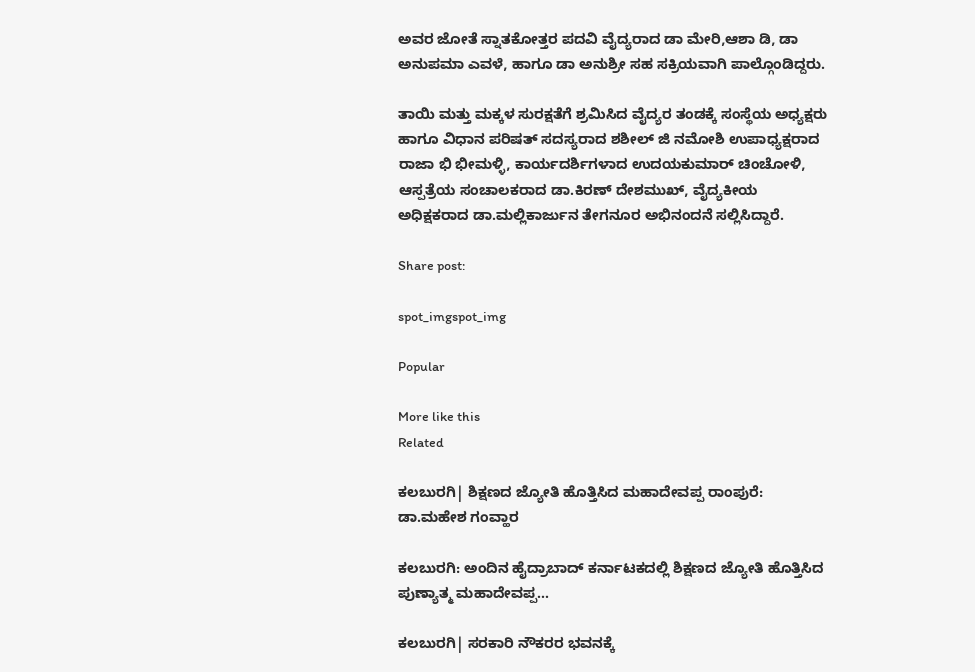ಅವರ ಜೋತೆ ಸ್ನಾತಕೋತ್ತರ ಪದವಿ ವೈದ್ಯರಾದ ಡಾ ಮೇರಿ,ಆಶಾ ಡಿ, ಡಾ ಅನುಪಮಾ ಎವಳೆ, ಹಾಗೂ ಡಾ ಅನುಶ್ರೀ ಸಹ ಸಕ್ರಿಯವಾಗಿ ಪಾಲ್ಗೊಂಡಿದ್ದರು.

ತಾಯಿ ಮತ್ತು ಮಕ್ಕಳ ಸುರಕ್ಷತೆಗೆ ಶ್ರಮಿಸಿದ ವೈದ್ಯರ ತಂಡಕ್ಕೆ ಸಂಸ್ಥೆಯ ಅಧ್ಯಕ್ಷರು ಹಾಗೂ ವಿಧಾನ ಪರಿಷತ್ ಸದಸ್ಯರಾದ ಶಶೀಲ್ ಜಿ ನಮೋಶಿ ಉಪಾಧ್ಯಕ್ಷರಾದ ರಾಜಾ ಭಿ ಭೀಮಳ್ಳಿ, ಕಾರ್ಯದರ್ಶಿಗಳಾದ ಉದಯಕುಮಾರ್ ಚಿಂಚೋಳಿ, ಆಸ್ಪತ್ರೆಯ ಸಂಚಾಲಕರಾದ ಡಾ.ಕಿರಣ್ ದೇಶಮುಖ್, ವೈದ್ಯಕೀಯ ಅಧಿಕ್ಷಕರಾದ ಡಾ.ಮಲ್ಲಿಕಾರ್ಜುನ ತೇಗನೂರ ಅಭಿನಂದನೆ ಸಲ್ಲಿಸಿದ್ದಾರೆ.

Share post:

spot_imgspot_img

Popular

More like this
Related

ಕಲಬುರಗಿ| ಶಿಕ್ಷಣದ ಜ್ಯೋತಿ ಹೊತ್ತಿಸಿದ ಮಹಾದೇವಪ್ಪ ರಾಂಪುರೆ: ಡಾ.ಮಹೇಶ ಗಂವ್ಹಾರ

ಕಲಬುರಗಿ: ಅಂದಿನ ಹೈದ್ರಾಬಾದ್ ಕರ್ನಾಟಕದಲ್ಲಿ ಶಿಕ್ಷಣದ ಜ್ಯೋತಿ ಹೊತ್ತಿಸಿದ ಪುಣ್ಯಾತ್ಮ ಮಹಾದೇವಪ್ಪ...

ಕಲಬುರಗಿ| ಸರಕಾರಿ ನೌಕರರ ಭವನಕ್ಕೆ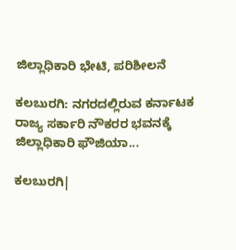ಜಿಲ್ಲಾಧಿಕಾರಿ ಭೇಟಿ, ಪರಿಶೀಲನೆ

ಕಲಬುರಗಿ: ನಗರದಲ್ಲಿರುವ ಕರ್ನಾಟಕ ರಾಜ್ಯ ಸರ್ಕಾರಿ ನೌಕರರ ಭವನಕ್ಕೆ ಜಿಲ್ಲಾಧಿಕಾರಿ ಫೌಜಿಯಾ...

ಕಲಬುರಗಿ|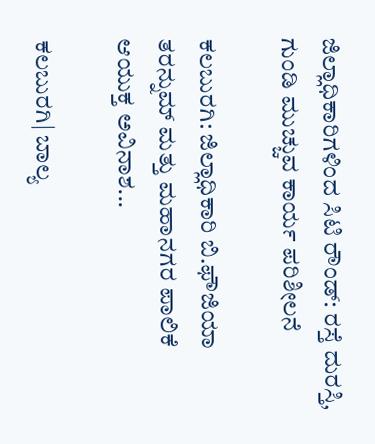ಜಿಲ್ಲಾಧಿಕಾರಿಗಳಿಂದ ಸಿಟಿ ರೌಂಡ್: ರಸ್ತೆ ದುರಸ್ತಿ, ಗುಂಡಿ ಮುಚ್ಚುವ ಕಾರ್ಯ ಪರಿಶೀಲನೆ

ಕಲಬುರಗಿ: ಜಿಲ್ಲಾಧಿಕಾರಿ ಬಿ.ಫೌಜಿಯಾ ತರನ್ನುಮ್ ಮತ್ತು ಮಹಾನಗರ ಪಾಲಿಕೆ ಆಯುಕ್ತ ಅವಿನಾಶ...

ಕಲಬುರಗಿ| ಬಾಲ್ಯ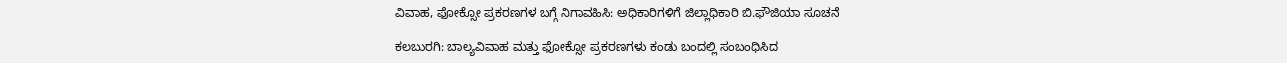ವಿವಾಹ, ಫೋಕ್ಸೋ ಪ್ರಕರಣಗಳ ಬಗ್ಗೆ ನಿಗಾವಹಿಸಿ: ಅಧಿಕಾರಿಗಳಿಗೆ ಜಿಲ್ಲಾಧಿಕಾರಿ ಬಿ.ಫೌಜಿಯಾ ಸೂಚನೆ

ಕಲಬುರಗಿ: ಬಾಲ್ಯವಿವಾಹ ಮತ್ತು ಫೋಕ್ಸೋ ಪ್ರಕರಣಗಳು ಕಂಡು ಬಂದಲ್ಲಿ ಸಂಬಂಧಿಸಿದ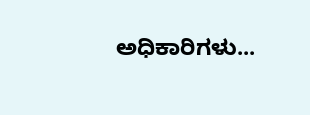ಅಧಿಕಾರಿಗಳು...